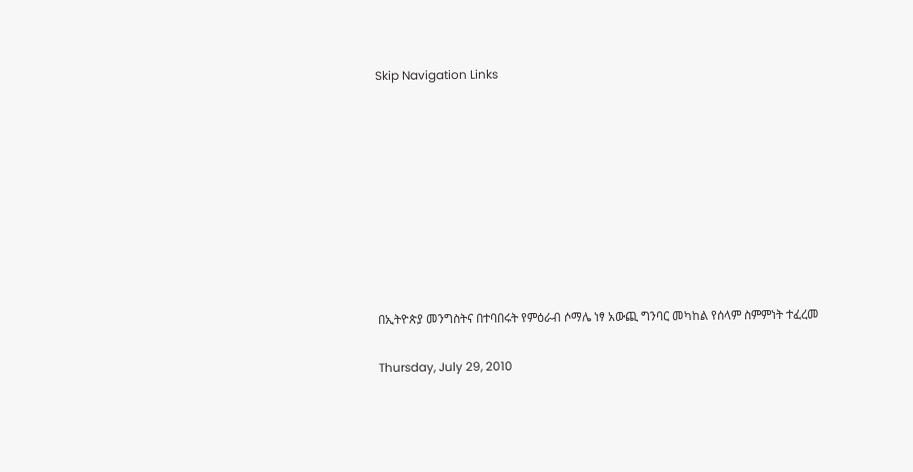Skip Navigation Links









በኢትዮጵያ መንግስትና በተባበሩት የምዕራብ ሶማሌ ነፃ አውጪ ግንባር መካከል የሰላም ስምምነት ተፈረመ

Thursday, July 29, 2010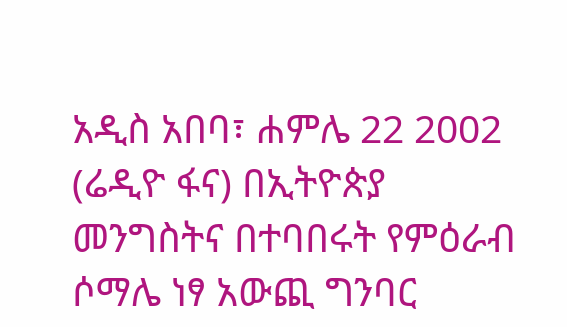አዲስ አበባ፣ ሐምሌ 22 2002 (ሬዲዮ ፋና) በኢትዮጵያ መንግስትና በተባበሩት የምዕራብ ሶማሌ ነፃ አውጪ ግንባር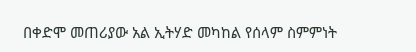በቀድሞ መጠሪያው አል ኢትሃድ መካከል የሰላም ስምምነት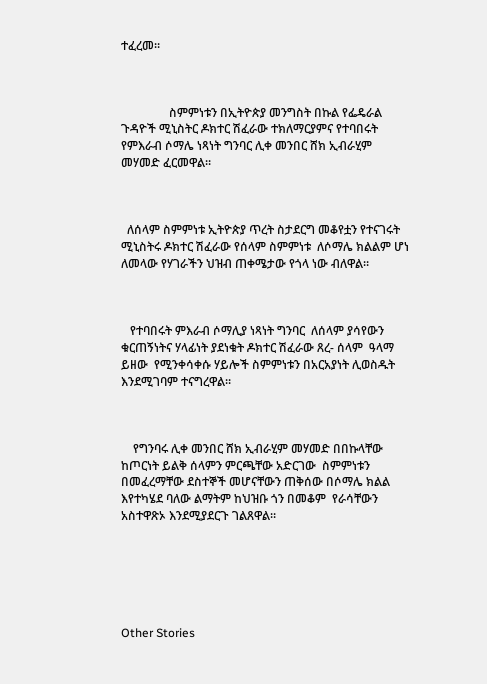ተፈረመ።



                ስምምነቱን በኢትዮጵያ መንግስት በኩል የፌዴራል ጉዳዮች ሚኒስትር ዶክተር ሽፈራው ተክለማርያምና የተባበሩት የምእራብ ሶማሌ ነጻነት ግንባር ሊቀ መንበር ሸክ ኢብራሂም መሃመድ ፈርመዋል።



  ለሰላም ስምምነቱ ኢትዮጵያ ጥረት ስታደርግ መቆየቷን የተናገሩት ሚኒስትሩ ዶክተር ሽፈራው የሰላም ስምምነቱ  ለሶማሌ ክልልም ሆነ ለመላው የሃገራችን ህዝብ ጠቀሜታው የጎላ ነው ብለዋል።



   የተባበሩት ምእራብ ሶማሊያ ነጻነት ግንባር  ለሰላም ያሳየውን ቁርጠኝነትና ሃላፊነት ያደነቁት ዶክተር ሽፈራው ጸረ- ሰላም  ዓላማ  ይዘው  የሚንቀሳቀሱ ሃይሎች ስምምነቱን በአርአያነት ሊወስዱት እንደሚገባም ተናግረዋል።



    የግንባሩ ሊቀ መንበር ሸክ ኢብራሂም መሃመድ በበኩላቸው ከጦርነት ይልቅ ሰላምን ምርጫቸው አድርገው  ስምምነቱን በመፈረማቸው ደስተኞች መሆናቸውን ጠቅሰው በሶማሌ ክልል እየተካሄደ ባለው ልማትም ከህዝቡ ጎን በመቆም  የራሳቸውን አስተዋጽኦ እንደሚያደርጉ ገልጸዋል።






Other Stories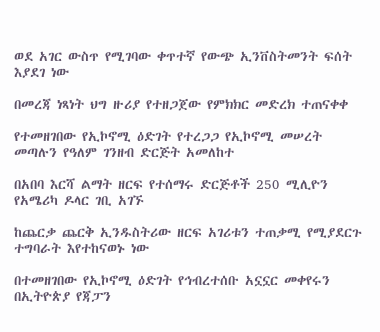ወደ አገር ውስጥ የሚገባው ቀጥተኛ የውጭ ኢንቨስትመንት ፍሰት እያደገ ነው

በመረጃ ነጻነት ህግ ዙሪያ የተዘጋጀው የምክክር መድረክ ተጠናቀቀ

የተመዘገበው የኢኮኖሚ ዕድገት የተረጋጋ የኢኮኖሚ መሠረት መጣሉን የዓለም ገንዘብ ድርጅት አመለከተ

በአበባ እርሻ ልማት ዘርፍ የተሰማሩ ድርጅቶች 250 ሚሊዮን የአሜሪካ ዶላር ገቢ አገኙ

ከጨርቃ ጨርቅ ኢንዱስትሪው ዘርፍ አገሪቱን ተጠቃሚ የሚያደርጉ ተግባራት እየተከናወኑ ነው

በተመዘገበው የኢኮኖሚ ዕድገት የኅብረተሰቡ አኗኗር መቀየሩን በኢትዮጵያ የጃፓን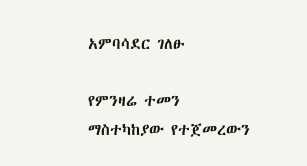አምባሳደር ገለፁ

የምንዛሬ ተመን ማስተካከያው የተጀመረውን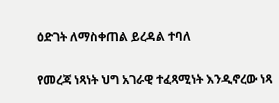ዕድገት ለማስቀጠል ይረዳል ተባለ

የመረጃ ነጻነት ህግ አገራዊ ተፈጻሚነት እንዲኖረው ነጻ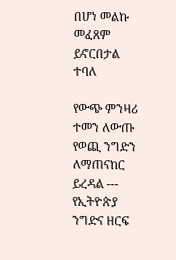በሆነ መልኩ መፈጸም ይኖርበታል ተባለ

የውጭ ምንዛሪ ተመን ለውጡ የወጪ ንግድን ለማጠናከር ይረዳል --- የኢትዮጵያ ንግድና ዘርፍ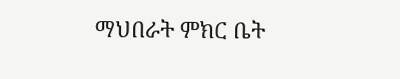ማህበራት ምክር ቤት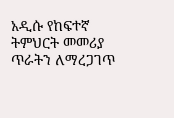አዲሱ የከፍተኛ ትምህርት መመሪያ ጥራትን ለማረጋገጥ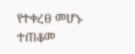የተቀረፀ መሆኑ ተጠቆመ